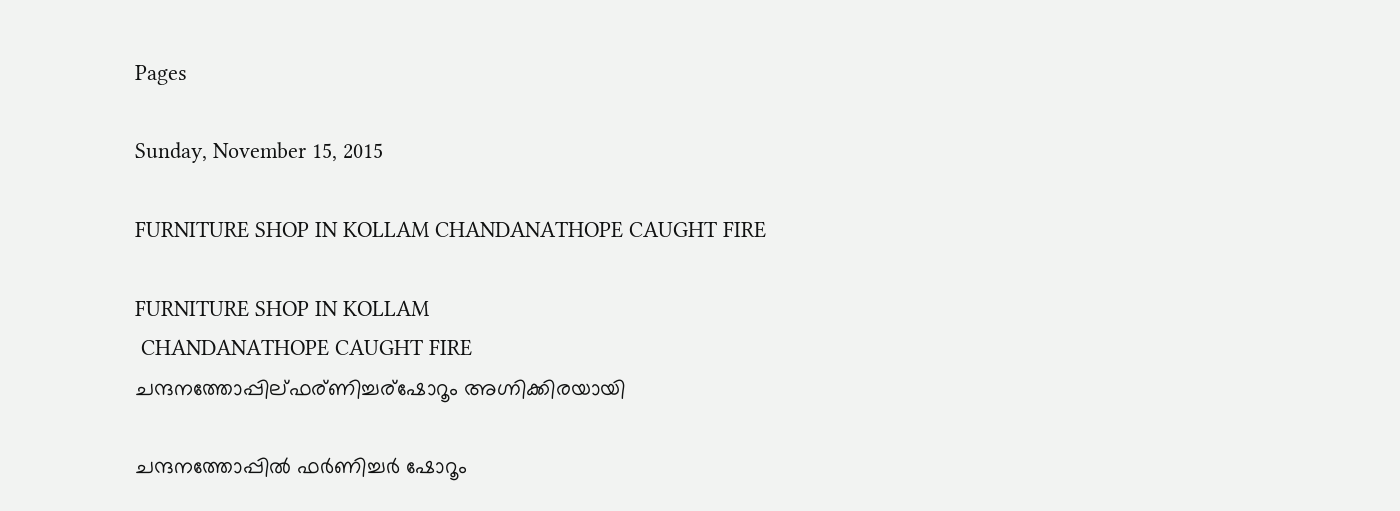Pages

Sunday, November 15, 2015

FURNITURE SHOP IN KOLLAM CHANDANATHOPE CAUGHT FIRE

FURNITURE SHOP IN KOLLAM
 CHANDANATHOPE CAUGHT FIRE
ചന്ദനത്തോപ്പില്ഫര്ണിച്ചര്ഷോറൂം അഗ്നിക്കിരയായി

ചന്ദനത്തോപ്പില്‍ ഫര്‍ണിച്ചര്‍ ഷോറൂം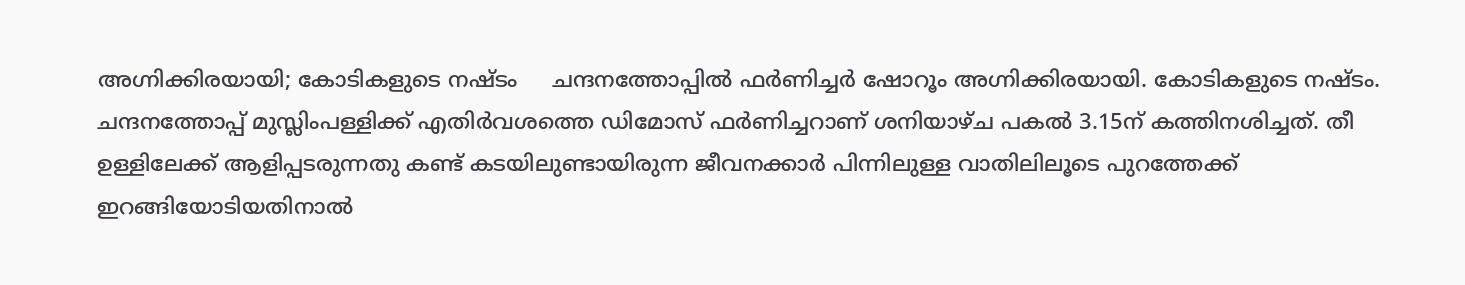അഗ്നിക്കിരയായി; കോടികളുടെ നഷ്ടം     ചന്ദനത്തോപ്പില്‍ ഫര്‍ണിച്ചര്‍ ഷോറൂം അഗ്നിക്കിരയായി. കോടികളുടെ നഷ്ടം. ചന്ദനത്തോപ്പ് മുസ്ലിംപള്ളിക്ക് എതിര്‍വശത്തെ ഡിമോസ് ഫര്‍ണിച്ചറാണ് ശനിയാഴ്ച പകല്‍ 3.15ന് കത്തിനശിച്ചത്. തീ ഉള്ളിലേക്ക് ആളിപ്പടരുന്നതു കണ്ട് കടയിലുണ്ടായിരുന്ന ജീവനക്കാര്‍ പിന്നിലുള്ള വാതിലിലൂടെ പുറത്തേക്ക് ഇറങ്ങിയോടിയതിനാല്‍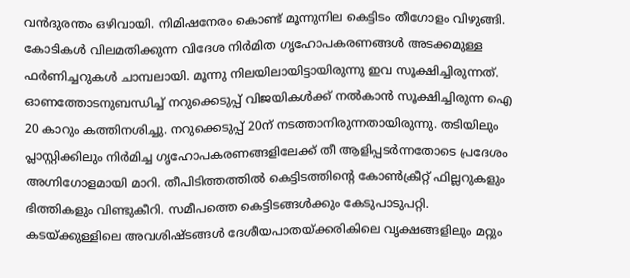വന്‍ദുരന്തം ഒഴിവായി. നിമിഷനേരം കൊണ്ട് മൂന്നുനില കെട്ടിടം തീഗോളം വിഴുങ്ങി. കോടികള്‍ വിലമതിക്കുന്ന വിദേശ നിര്‍മിത ഗൃഹോപകരണങ്ങള്‍ അടക്കമുള്ള ഫര്‍ണിച്ചറുകള്‍ ചാമ്പലായി. മൂന്നു നിലയിലായിട്ടായിരുന്നു ഇവ സൂക്ഷിച്ചിരുന്നത്.
ഓണത്തോടനുബന്ധിച്ച് നറുക്കെടുപ്പ് വിജയികള്‍ക്ക് നല്‍കാന്‍ സൂക്ഷിച്ചിരുന്ന ഐ 20 കാറും കത്തിനശിച്ചു. നറുക്കെടുപ്പ് 20ന് നടത്താനിരുന്നതായിരുന്നു. തടിയിലും പ്ലാസ്റ്റിക്കിലും നിര്‍മിച്ച ഗൃഹോപകരണങ്ങളിലേക്ക് തീ ആളിപ്പടര്‍ന്നതോടെ പ്രദേശം അഗ്നിഗോളമായി മാറി. തീപിടിത്തത്തില്‍ കെട്ടിടത്തിന്റെ കോണ്‍ക്രീറ്റ് ഫില്ലറുകളും ഭിത്തികളും വിണ്ടുകീറി. സമീപത്തെ കെട്ടിടങ്ങള്‍ക്കും കേടുപാടുപറ്റി. കടയ്ക്കുള്ളിലെ അവശിഷ്ടങ്ങള്‍ ദേശീയപാതയ്ക്കരികിലെ വൃക്ഷങ്ങളിലും മറ്റും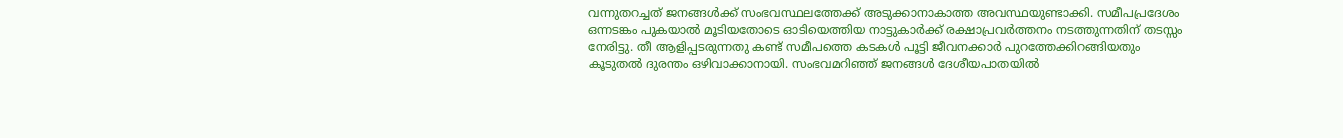വന്നുതറച്ചത് ജനങ്ങള്‍ക്ക് സംഭവസ്ഥലത്തേക്ക് അടുക്കാനാകാത്ത അവസ്ഥയുണ്ടാക്കി. സമീപപ്രദേശം ഒന്നടങ്കം പുകയാല്‍ മൂടിയതോടെ ഓടിയെത്തിയ നാട്ടുകാര്‍ക്ക് രക്ഷാപ്രവര്‍ത്തനം നടത്തുന്നതിന് തടസ്സം നേരിട്ടു. തീ ആളിപ്പടരുന്നതു കണ്ട് സമീപത്തെ കടകള്‍ പൂട്ടി ജീവനക്കാര്‍ പുറത്തേക്കിറങ്ങിയതും കൂടുതല്‍ ദുരന്തം ഒഴിവാക്കാനായി. സംഭവമറിഞ്ഞ് ജനങ്ങള്‍ ദേശീയപാതയില്‍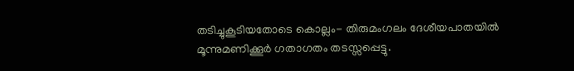തടിച്ചുകൂടിയതോടെ കൊല്ലം- തിരുമംഗലം ദേശീയപാതയില്‍ മൂന്നുമണിക്കൂര്‍ ഗതാഗതം തടസ്സപ്പെട്ടു.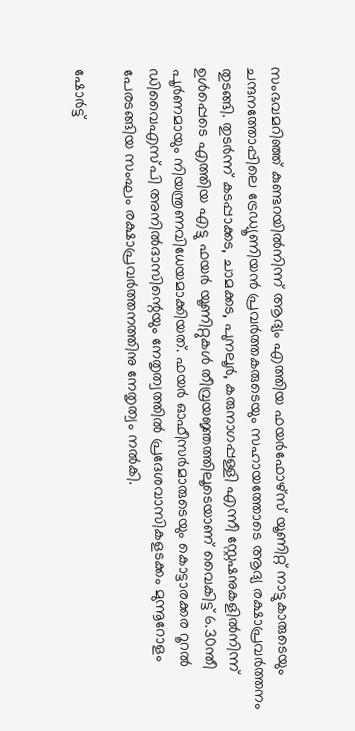സംഭവമറിഞ്ഞ് കുണ്ടറയില്‍നിന്ന് ആദ്യം എത്തിയ ഫയര്‍ഫോഴ്സ് യൂണിറ്റ് നാട്ടുകാരുടെയും ചന്ദനത്തോപ്പിലെ ട്രേഡ്യൂണിയന്‍ പ്രവര്‍ത്തകരുടെയും സഹായത്തോടെ ആദ്യ രക്ഷാപ്രവര്‍ത്തനം തുടങ്ങി. തുടര്‍ന്ന് കടപ്പാക്കട, ചാമക്കട, പുനലൂര്‍, കരുനാഗപ്പള്ളി എന്നീ സ്റ്റേഷനുകളില്‍നിന്ന് ഉള്‍പ്പെടെ എത്തിയ എട്ടു ഫയര്‍ യൂണിറ്റുകള്‍ തീവ്രയജ്ഞത്തിലൂടെയാണ് വൈകിട്ട് 6.30ന്തീ പൂര്‍ണമായും നിയന്ത്രണവിധേയമാക്കിയത്. ഫയര്‍ ഓഫീസര്‍മാരുടെയും കൊട്ടാരക്കര റൂറല്‍ ഡിവൈഎസ്പി അനില്‍ദാസിന്റെയും നേതൃത്വത്തില്‍ പ്രദേശവാസികളടക്കം മുന്നൂറോളം പേരടങ്ങിയ സംഘം രക്ഷാപ്രവര്‍ത്തനത്തിനു നേതൃത്വം നല്‍കി.

ഷോര്‍ട്ട്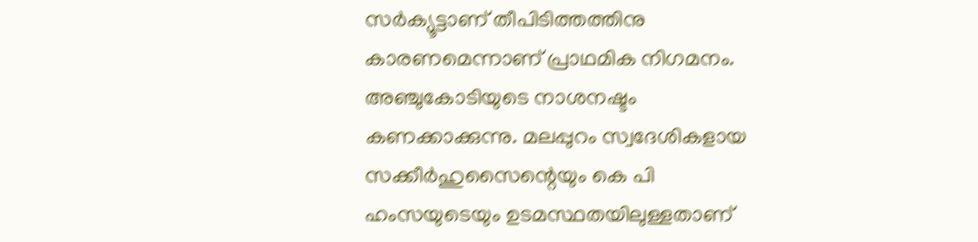സര്‍ക്യൂട്ടാണ് തീപിടിത്തത്തിനു കാരണമെന്നാണ് പ്രാഥമിക നിഗമനം. അഞ്ചുകോടിയുടെ നാശനഷ്ടം കണക്കാക്കുന്നു. മലപ്പുറം സ്വദേശികളായ സക്കീര്‍ഹുസൈന്റെയും കെ പി ഹംസയുടെയും ഉടമസ്ഥതയിലുള്ളതാണ്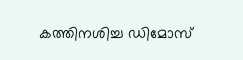കത്തിനശിച്ച ഡിമോസ്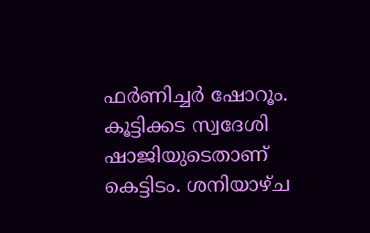ഫര്‍ണിച്ചര്‍ ഷോറൂം. കൂട്ടിക്കട സ്വദേശി ഷാജിയുടെതാണ് കെട്ടിടം. ശനിയാഴ്ച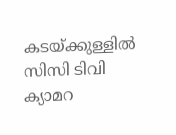കടയ്ക്കുള്ളില്‍ സിസി ടിവി ക്യാമറ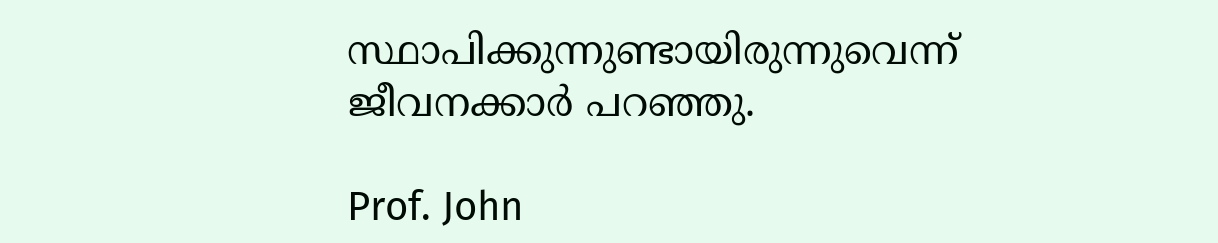സ്ഥാപിക്കുന്നുണ്ടായിരുന്നുവെന്ന് ജീവനക്കാര്‍ പറഞ്ഞു.

Prof. John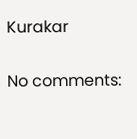Kurakar

No comments: